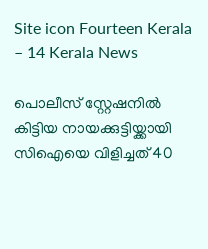Site icon Fourteen Kerala – 14 Kerala News

പൊലീസ് സ്റ്റേഷനില്‍ കിട്ടിയ നായക്കുട്ടിയ്ക്കായി സിഐയെ വിളിച്ചത് 40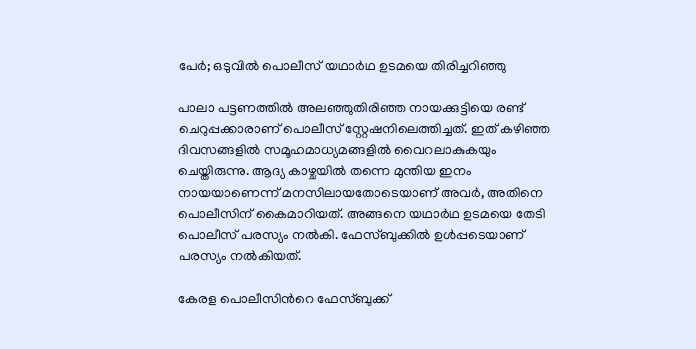പേര്‍; ഒടുവില്‍ പൊലീസ് യഥാര്‍ഥ ഉടമയെ തിരിച്ചറിഞ്ഞു

പാലാ പട്ടണത്തില്‍ അലഞ്ഞുതിരിഞ്ഞ നായക്കുട്ടിയെ രണ്ട് ചെറുപ്പക്കാരാണ് പൊലീസ് സ്റ്റേഷനിലെത്തിച്ചത്. ഇത് കഴിഞ്ഞ ദിവസങ്ങളില്‍ സമൂഹമാധ്യമങ്ങളില്‍ വൈറലാകുകയും ചെയ്തിരുന്നു. ആദ്യ കാഴ്ചയില്‍ തന്നെ മുന്തിയ ഇനം നായയാണെന്ന് മനസിലായതോടെയാണ് അവര്‍, അതിനെ പൊലീസിന് കൈമാറിയത്. അങ്ങനെ യഥാര്‍ഥ ഉടമയെ തേടി പൊലീസ് പരസ്യം നല്‍കി. ഫേസ്ബുക്കില്‍ ഉള്‍പ്പടെയാണ് പരസ്യം നല്‍കിയത്.

കേരള പൊലീസിന്‍റെ ഫേസ്ബുക്ക്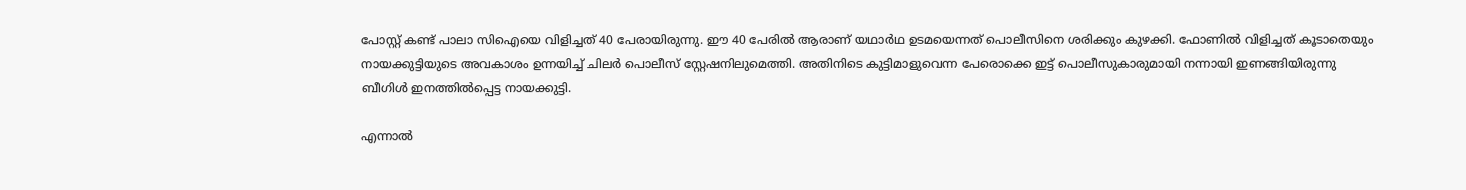പോസ്റ്റ് കണ്ട് പാലാ സിഐയെ വിളിച്ചത് 40 പേരായിരുന്നു. ഈ 40 പേരില്‍ ആരാണ് യഥാര്‍ഥ ഉടമയെന്നത് പൊലീസിനെ ശരിക്കും കുഴക്കി. ഫോണില്‍ വിളിച്ചത് കൂടാതെയും നായക്കുട്ടിയുടെ അവകാശം ഉന്നയിച്ച്‌ ചിലര്‍ പൊലീസ് സ്റ്റേഷനിലുമെത്തി. അതിനിടെ കുട്ടിമാളുവെന്ന പേരൊക്കെ ഇട്ട് പൊലീസുകാരുമായി നന്നായി ഇണങ്ങിയിരുന്നു ബീഗിള്‍ ഇനത്തില്‍പ്പെട്ട നായക്കുട്ടി.

എന്നാല്‍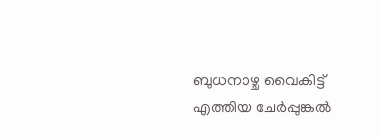ബുധനാഴ്ച വൈകിട്ട് എത്തിയ ചേര്‍പ്പുങ്കല്‍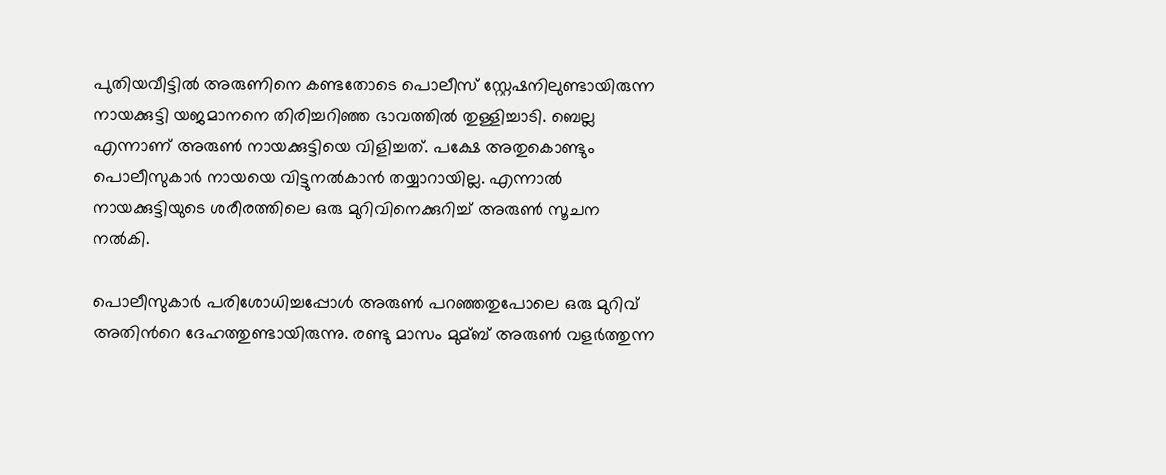പുതിയവീട്ടില്‍ അരുണിനെ കണ്ടതോടെ പൊലീസ് സ്റ്റേഷനിലുണ്ടായിരുന്ന നായക്കുട്ടി യജമാനനെ തിരിച്ചറിഞ്ഞ ഭാവത്തില്‍ തുള്ളിച്ചാടി. ബെല്ല എന്നാണ് അരുണ്‍ നായക്കുട്ടിയെ വിളിച്ചത്. പക്ഷേ അതുകൊണ്ടും പൊലീസുകാര്‍ നായയെ വിട്ടുനല്‍കാൻ തയ്യാറായില്ല. എന്നാല്‍ നായക്കുട്ടിയുടെ ശരീരത്തിലെ ഒരു മുറിവിനെക്കുറിച്ച്‌ അരുണ്‍ സൂചന നല്‍കി.

പൊലീസുകാര്‍ പരിശോധിച്ചപ്പോള്‍ അരുണ്‍ പറഞ്ഞതുപോലെ ഒരു മുറിവ് അതിന്‍റെ ദേഹത്തുണ്ടായിരുന്നു. രണ്ടു മാസം മുമ്ബ് അരുണ്‍ വളര്‍ത്തുന്ന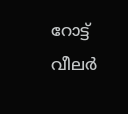റോട്ട് വീലര്‍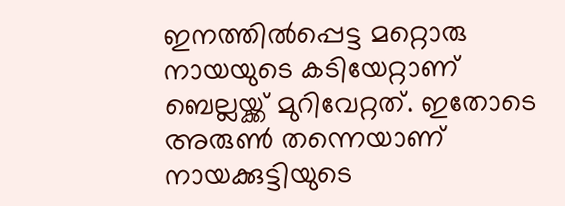ഇനത്തില്‍പ്പെട്ട മറ്റൊരു നായയുടെ കടിയേറ്റാണ് ബെല്ലയ്ക്ക് മുറിവേറ്റത്. ഇതോടെ അരുണ്‍ തന്നെയാണ് നായക്കുട്ടിയുടെ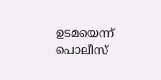ഉടമയെന്ന് പൊലീസ്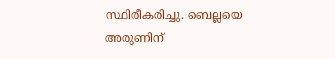സ്ഥിരീകരിച്ചു. ബെല്ലയെ അരുണിന്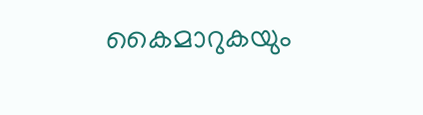കൈമാറുകയും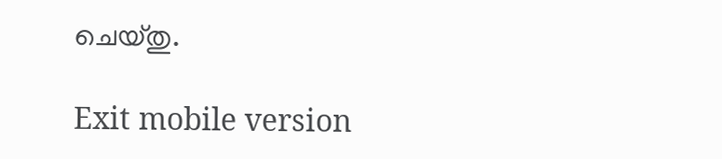ചെയ്തു.

Exit mobile version